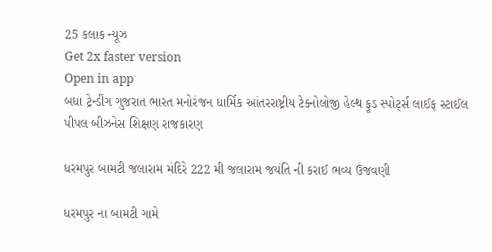25 કલાક ન્યૂઝ
Get 2x faster version
Open in app
બધા ટ્રેન્ડીંગ ગુજરાત ભારત મનોરંજન ધાર્મિક આંતરરાષ્ટ્રીય ટેક્નોલોજી હેલ્થ ફૂડ સ્પોર્ટ્સ લાઈફ સ્ટાઈલ પીપલ બીઝનેસ શિક્ષણ રાજકારણ

ધરમપુર બામટી જલારામ મંદિરે 222 મી જલારામ જયંતિ ની કરાઈ ભવ્ય ઉજવણી

ધરમપુર ના બામટી ગામે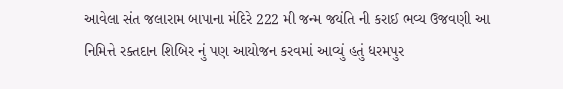આવેલા સંત જલારામ બાપાના મંદિરે 222 મી જન્મ જયંતિ ની કરાઈ ભવ્ય ઉજવણી આ નિમિત્તે રક્તદાન શિબિર નું પણ આયોજન કરવમાં આવ્યું હતું ધરમપુર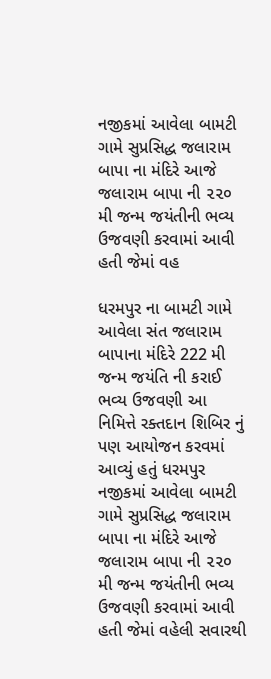નજીકમાં આવેલા બામટી ગામે સુપ્રસિદ્ધ જલારામ બાપા ના મંદિરે આજે જલારામ બાપા ની ૨૨૦ મી જન્મ જયંતીની ભવ્ય ઉજવણી કરવામાં આવી હતી જેમાં વહ

ધરમપુર ના બામટી ગામે આવેલા સંત જલારામ બાપાના મંદિરે 222 મી જન્મ જયંતિ ની કરાઈ ભવ્ય ઉજવણી આ નિમિત્તે રક્તદાન શિબિર નું પણ આયોજન કરવમાં આવ્યું હતું ધરમપુર નજીકમાં આવેલા બામટી ગામે સુપ્રસિદ્ધ જલારામ બાપા ના મંદિરે આજે જલારામ બાપા ની ૨૨૦ મી જન્મ જયંતીની ભવ્ય ઉજવણી કરવામાં આવી હતી જેમાં વહેલી સવારથી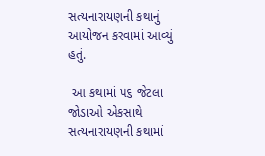સત્યનારાયણની કથાનું આયોજન કરવામાં આવ્યું હતું.

 આ કથામાં ૫૬ જેટલા જોડાઓ એકસાથે સત્યનારાયણની કથામાં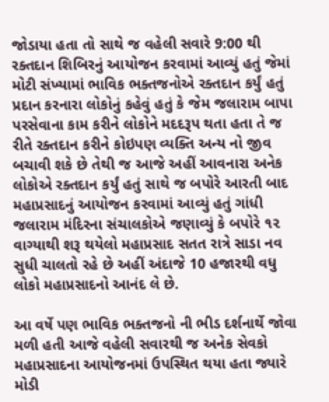જોડાયા હતા તો સાથે જ વહેલી સવારે 9:00 થી રક્તદાન શિબિરનું આયોજન કરવામાં આવ્યું હતું જેમાં મોટી સંખ્યામાં ભાવિક ભક્તજનોએ રક્તદાન કર્યું હતું પ્રદાન કરનારા લોકોનું કહેવું હતું કે જેમ જલારામ બાપા પરસેવાના કામ કરીને લોકોને મદદરૂપ થતા હતા તે જ રીતે રક્તદાન કરીને કોઇપણ વ્યક્તિ અન્ય નો જીવ બચાવી શકે છે તેથી જ આજે અહીં આવનારા અનેક લોકોએ રક્તદાન કર્યું હતું સાથે જ બપોરે આરતી બાદ મહાપ્રસાદનું આયોજન કરવામાં આવ્યું હતું ગાંધી જલારામ મંદિરના સંચાલકોએ જણાવ્યું કે બપોરે ૧૨ વાગ્યાથી શરૂ થયેલો મહાપ્રસાદ સતત રાત્રે સાડા નવ સુધી ચાલતો રહે છે અહીં અંદાજે 10 હજારથી વધુ લોકો મહાપ્રસાદનો આનંદ લે છે.

આ વર્ષે પણ ભાવિક ભક્તજનો ની ભીડ દર્શનાર્થે જોવા મળી હતી આજે વહેલી સવારથી જ અનેક સેવકો મહાપ્રસાદના આયોજનમાં ઉપસ્થિત થયા હતા જ્યારે મોડી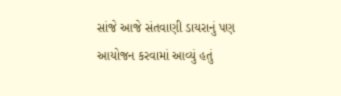સાંજે આજે સંતવાણી ડાયરાનું પણ આયોજન કરવામાં આવ્યું હતું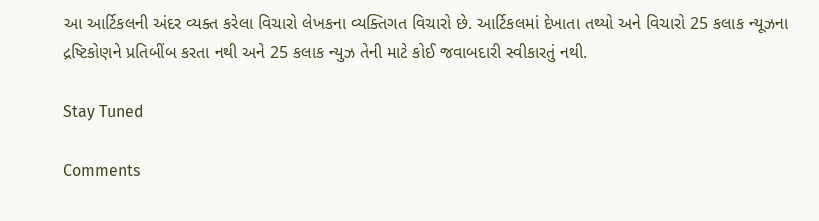આ આર્ટિકલની અંદર વ્યક્ત કરેલા વિચારો લેખકના વ્યક્તિગત વિચારો છે. આર્ટિકલમાં દેખાતા તથ્યો અને વિચારો 25 કલાક ન્યૂઝના દ્રષ્ટિકોણને પ્રતિબીંબ કરતા નથી અને 25 કલાક ન્યુઝ તેની માટે કોઈ જવાબદારી સ્વીકારતું નથી.

Stay Tuned

Comments